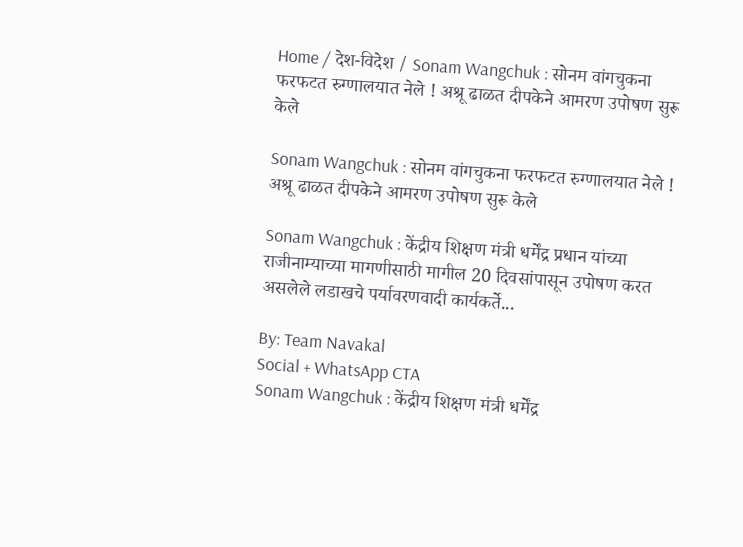Home / देश-विदेश / Sonam Wangchuk : सोनम वांगचुकना फरफटत रुग्णालयात नेले ! अश्रू ढाळत दीपकेने आमरण उपोषण सुरू केले

Sonam Wangchuk : सोनम वांगचुकना फरफटत रुग्णालयात नेले ! अश्रू ढाळत दीपकेने आमरण उपोषण सुरू केले

Sonam Wangchuk : केंद्रीय शिक्षण मंत्री धर्मेंद्र प्रधान यांच्या राजीनाम्याच्या मागणीसाठी मागील 20 दिवसांपासून उपोषण करत असलेले लडाखचे पर्यावरणवादी कार्यकर्ते...

By: Team Navakal
Social + WhatsApp CTA
Sonam Wangchuk : केंद्रीय शिक्षण मंत्री धर्मेंद्र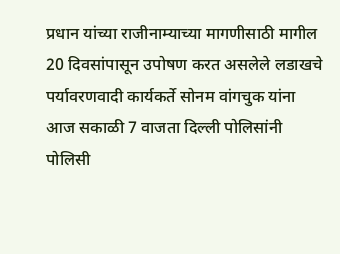प्रधान यांच्या राजीनाम्याच्या मागणीसाठी मागील 20 दिवसांपासून उपोषण करत असलेले लडाखचे पर्यावरणवादी कार्यकर्ते सोनम वांगचुक यांना आज सकाळी 7 वाजता दिल्ली पोलिसांनी पोलिसी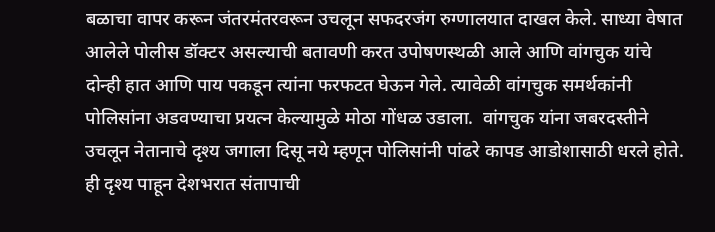बळाचा वापर करून जंतरमंतरवरून उचलून सफदरजंग रुग्णालयात दाखल केले. साध्या वेषात आलेले पोलीस डॉक्टर असल्याची बतावणी करत उपोषणस्थळी आले आणि वांगचुक यांचे दोन्ही हात आणि पाय पकडून त्यांना फरफटत घेऊन गेले. त्यावेळी वांगचुक समर्थकांनी पोलिसांना अडवण्याचा प्रयत्न केल्यामुळे मोठा गोंधळ उडाला.  वांगचुक यांना जबरदस्तीने उचलून नेतानाचे दृश्य जगाला दिसू नये म्हणून पोलिसांनी पांढरे कापड आडोशासाठी धरले होते. ही दृश्य पाहून देशभरात संतापाची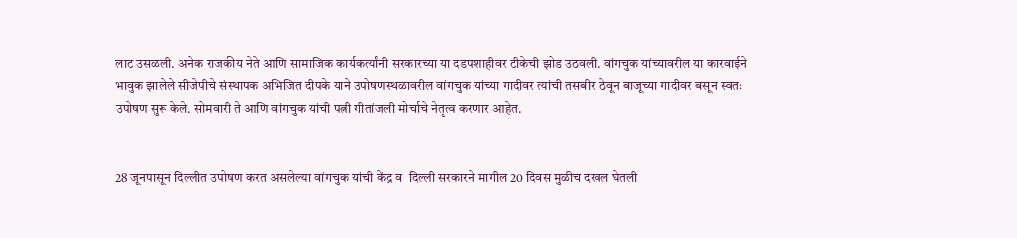लाट उसळली. अनेक राजकीय नेते आणि सामाजिक कार्यकर्त्यांनी सरकारच्या या दडपशाहीवर टीकेची झोड उठवली. वांगचुक यांच्यावरील या कारवाईने भावुक झालेले सीजेपीचे संस्थापक अभिजित दीपके याने उपोषणस्थळावरील वांगचुक यांच्या गादीवर त्यांची तसबीर ठेवून बाजूच्या गादीवर बसून स्वतः उपोषण सुरू केले. सोमवारी ते आणि वांगचुक यांची पत्नी गीतांजली मोर्चाचे नेतृत्व करणार आहेत.


28 जूनपासून दिल्लीत उपोषण करत असलेल्या वांगचुक यांची केंद्र व  दिल्ली सरकारने मागील 20 दिवस मुळीच दखल घेतली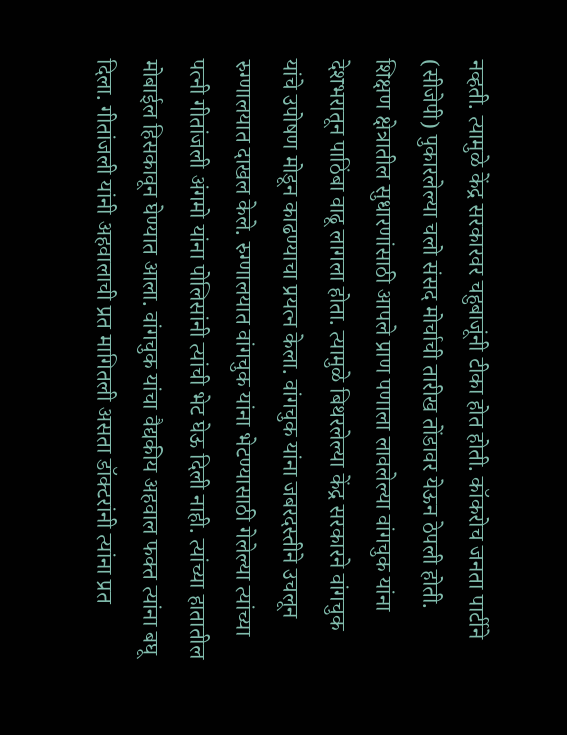नव्हती. त्यामुळे केंद्र सरकारवर चहुबाजूंनी टीका होत होती. कॉकरोच जनता पार्टीने (सीजेपी) पुकारलेल्या चलो संसद मोर्चाची तारीख तोंडावर येऊन ठेपली होती. शिक्षण क्षेत्रातील सुधारणांसाठी आपले प्राण पणाला लावलेल्या वांगचुक यांना देशभरातून पाठिंबा वाढू लागला होता. त्यामुळे बिथरलेल्या केंद्र सरकारने वांगचुक यांचे उपोषण मोडून काढण्याचा प्रयत्न केला. वांगचुक यांना जबरदस्तीने उचलून रुग्णालयात दाखल केले. रुग्णालयात वांगचुक यांना भेटण्यासाठी गेलेल्या त्यांच्या पत्नी गीतांजली अंगमो यांना पोलिसांनी त्यांची भेट घेऊ दिली नाही. त्यांच्या हातातील मोबाईल हिसकावून घेण्यात आला. वांगचुक यांचा वैद्यकीय अहवाल फक्त त्यांना बघू दिला. गीतांजली यांनी अहवालाची प्रत मागितली असता डॉक्टरांनी त्यांना प्रत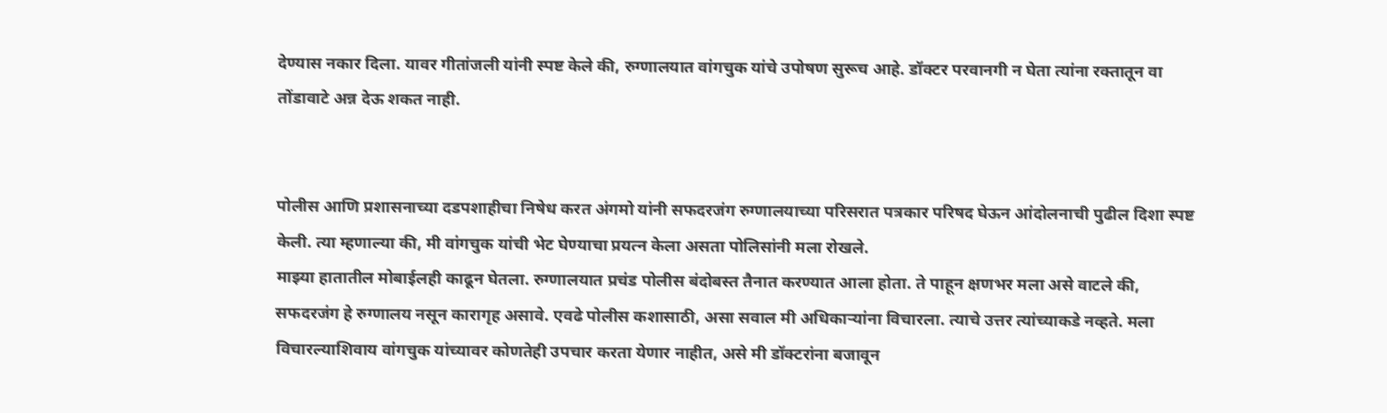देण्यास नकार दिला. यावर गीतांजली यांनी स्पष्ट केले की, रुग्णालयात वांगचुक यांचे उपोषण सुरूच आहे. डॉक्टर परवानगी न घेता त्यांना रक्तातून वा तोंडावाटे अन्न देऊ शकत नाही.


पोलीस आणि प्रशासनाच्या दडपशाहीचा निषेध करत अंगमो यांनी सफदरजंग रुग्णालयाच्या परिसरात पत्रकार परिषद घेऊन आंदोलनाची पुढील दिशा स्पष्ट केली. त्या म्हणाल्या की, मी वांगचुक यांची भेट घेण्याचा प्रयत्न केला असता पोलिसांनी मला रोखले.
माझ्या हातातील मोबाईलही काढून घेतला. रुग्णालयात प्रचंड पोलीस बंदोबस्त तैनात करण्यात आला होता. ते पाहून क्षणभर मला असे वाटले की, सफदरजंग हे रुग्णालय नसून कारागृह असावे. एवढे पोलीस कशासाठी, असा सवाल मी अधिकार्‍यांना विचारला. त्याचे उत्तर त्यांच्याकडे नव्हते. मला विचारल्याशिवाय वांगचुक यांच्यावर कोणतेही उपचार करता येणार नाहीत, असे मी डॉक्टरांना बजावून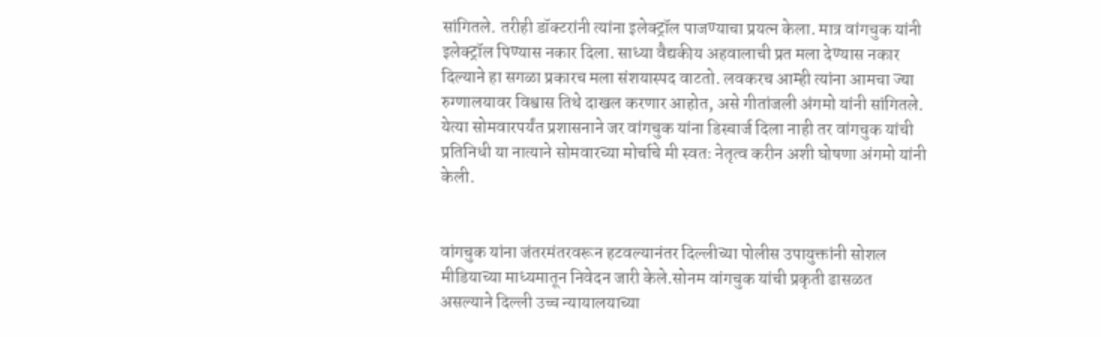सांगितले. तरीही डॉक्टरांनी त्यांना इलेक्ट्रॉल पाजण्याचा प्रयत्न केला. मात्र वांगचुक यांनी इलेक्ट्रॉल पिण्यास नकार दिला. साध्या वैद्यकीय अहवालाची प्रत मला देण्यास नकार दिल्याने हा सगळा प्रकारच मला संशयास्पद वाटतो. लवकरच आम्ही त्यांना आमचा ज्या रुग्णालयावर विश्वास तिथे दाखल करणार आहोत, असे गीतांजली अंगमो यांनी सांगितले. येत्या सोमवारपर्यंत प्रशासनाने जर वांगचुक यांना डिस्चार्ज दिला नाही तर वांगचुक यांची प्रतिनिधी या नात्याने सोमवारच्या मोर्चाचे मी स्वतः नेतृत्व करीन अशी घोषणा अंगमो यांनी केली.


वांगचुक यांना जंतरमंतरवरून हटवल्यानंतर दिल्लीच्या पोलीस उपायुक्तांनी सोशल मीडियाच्या माध्यमातून निवेदन जारी केले.सोनम वांगचुक यांची प्रकृती ढासळत असल्याने दिल्ली उच्च न्यायालयाच्या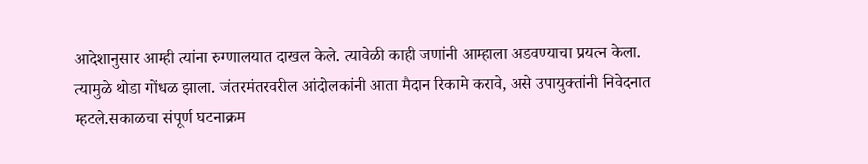आदेशानुसार आम्ही त्यांना रुग्णालयात दाखल केले. त्यावेळी काही जणांनी आम्हाला अडवण्याचा प्रयत्न केला. त्यामुळे थोडा गोंधळ झाला. जंतरमंतरवरील आंदोलकांनी आता मैदान रिकामे करावे, असे उपायुक्तांनी निवेदनात म्हटले.सकाळचा संपूर्ण घटनाक्रम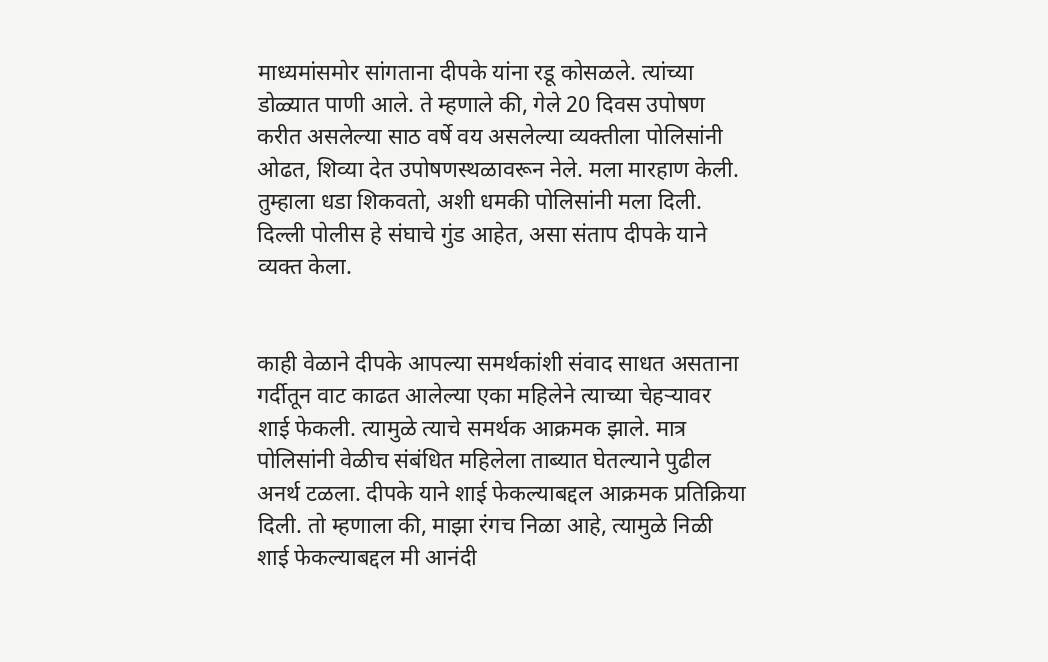माध्यमांसमोर सांगताना दीपके यांना रडू कोसळले. त्यांच्या डोळ्यात पाणी आले. ते म्हणाले की, गेले 20 दिवस उपोषण करीत असलेल्या साठ वर्षे वय असलेल्या व्यक्तीला पोलिसांनी ओढत, शिव्या देत उपोषणस्थळावरून नेले. मला मारहाण केली. तुम्हाला धडा शिकवतो, अशी धमकी पोलिसांनी मला दिली. दिल्ली पोलीस हे संघाचे गुंड आहेत, असा संताप दीपके याने व्यक्त केला.


काही वेळाने दीपके आपल्या समर्थकांशी संवाद साधत असताना गर्दीतून वाट काढत आलेल्या एका महिलेने त्याच्या चेहर्‍यावर शाई फेकली. त्यामुळे त्याचे समर्थक आक्रमक झाले. मात्र पोलिसांनी वेळीच संबंधित महिलेला ताब्यात घेतल्याने पुढील अनर्थ टळला. दीपके याने शाई फेकल्याबद्दल आक्रमक प्रतिक्रिया दिली. तो म्हणाला की, माझा रंगच निळा आहे, त्यामुळे निळी शाई फेकल्याबद्दल मी आनंदी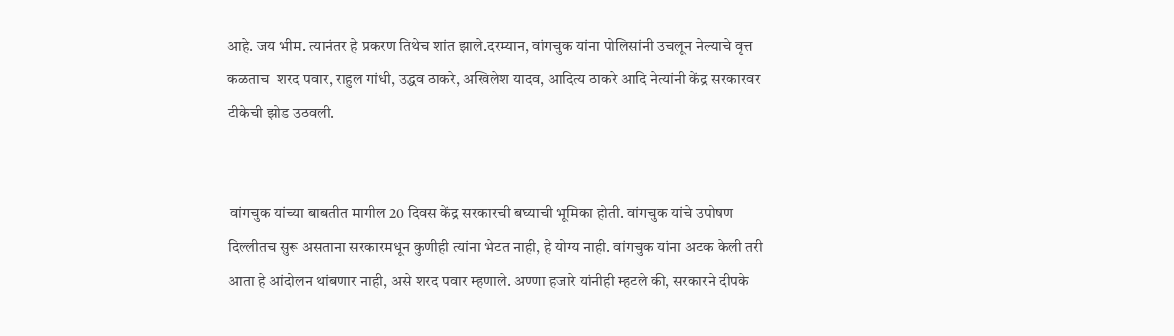आहे. जय भीम. त्यानंतर हे प्रकरण तिथेच शांत झाले.दरम्यान, वांगचुक यांना पोलिसांनी उचलून नेल्याचे वृत्त कळताच  शरद पवार, राहुल गांधी, उद्धव ठाकरे, अखिलेश यादव, आदित्य ठाकरे आदि नेत्यांनी केंद्र सरकारवर टीकेची झोड उठवली.


 वांगचुक यांच्या बाबतीत मागील 20 दिवस केंद्र सरकारची बघ्याची भूमिका होती. वांगचुक यांचे उपोषण दिल्लीतच सुरू असताना सरकारमधून कुणीही त्यांना भेटत नाही, हे योग्य नाही. वांगचुक यांना अटक केली तरी आता हे आंदोलन थांबणार नाही, असे शरद पवार म्हणाले. अण्णा हजारे यांनीही म्हटले की, सरकारने दीपके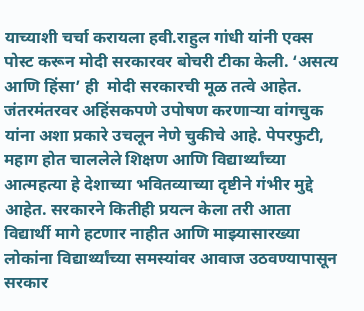याच्याशी चर्चा करायला हवी.राहुल गांधी यांनी एक्स पोस्ट करून मोदी सरकारवर बोचरी टीका केली. ‘असत्य आणि हिंसा’ ही  मोदी सरकारची मूळ तत्वे आहेत. जंतरमंतरवर अहिंसकपणे उपोषण करणार्‍या वांगचुक यांना अशा प्रकारे उचलून नेणे चुकीचे आहे. पेपरफुटी, महाग होत चाललेले शिक्षण आणि विद्यार्थ्यांच्या आत्महत्या हे देशाच्या भवितव्याच्या दृष्टीने गंभीर मुद्दे आहेत. सरकारने कितीही प्रयत्न केला तरी आता विद्यार्थी मागे हटणार नाहीत आणि माझ्यासारख्या लोकांना विद्यार्थ्यांच्या समस्यांवर आवाज उठवण्यापासून सरकार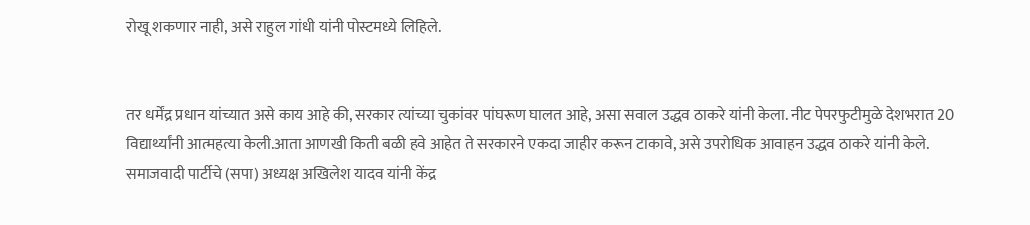रोखू शकणार नाही, असे राहुल गांधी यांनी पोस्टमध्ये लिहिले.


तर धर्मेंद्र प्रधान यांच्यात असे काय आहे की, सरकार त्यांच्या चुकांवर पांघरूण घालत आहे, असा सवाल उद्धव ठाकरे यांनी केला. नीट पेपरफुटीमुळे देशभरात 20 विद्यार्थ्यांनी आत्महत्या केली.आता आणखी किती बळी हवे आहेत ते सरकारने एकदा जाहीर करून टाकावे, असे उपरोधिक आवाहन उद्धव ठाकरे यांनी केले.
समाजवादी पार्टीचे (सपा) अध्यक्ष अखिलेश यादव यांनी केंद्र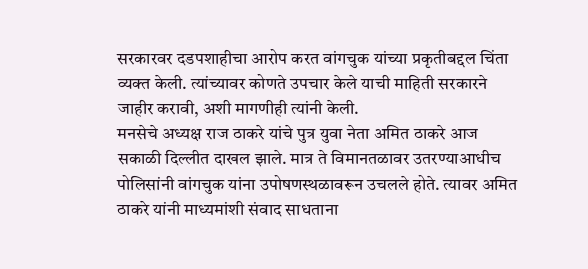सरकारवर दडपशाहीचा आरोप करत वांगचुक यांच्या प्रकृतीबद्दल चिंता व्यक्त केली. त्यांच्यावर कोणते उपचार केले याची माहिती सरकारने जाहीर करावी, अशी मागणीही त्यांनी केली.
मनसेचे अध्यक्ष राज ठाकरे यांचे पुत्र युवा नेता अमित ठाकरे आज सकाळी दिल्लीत दाखल झाले. मात्र ते विमानतळावर उतरण्याआधीच पोलिसांनी वांगचुक यांना उपोषणस्थळावरून उचलले होते. त्यावर अमित ठाकरे यांनी माध्यमांशी संवाद साधताना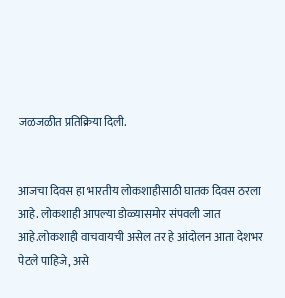जळजळीत प्रतिक्रिया दिली.


आजचा दिवस हा भारतीय लोकशाहीसाठी घातक दिवस ठरला आहे. लोकशाही आपल्या डोळ्यासमोर संपवली जात आहे.लोकशाही वाचवायची असेल तर हे आंदोलन आता देशभर पेटले पाहिजे, असे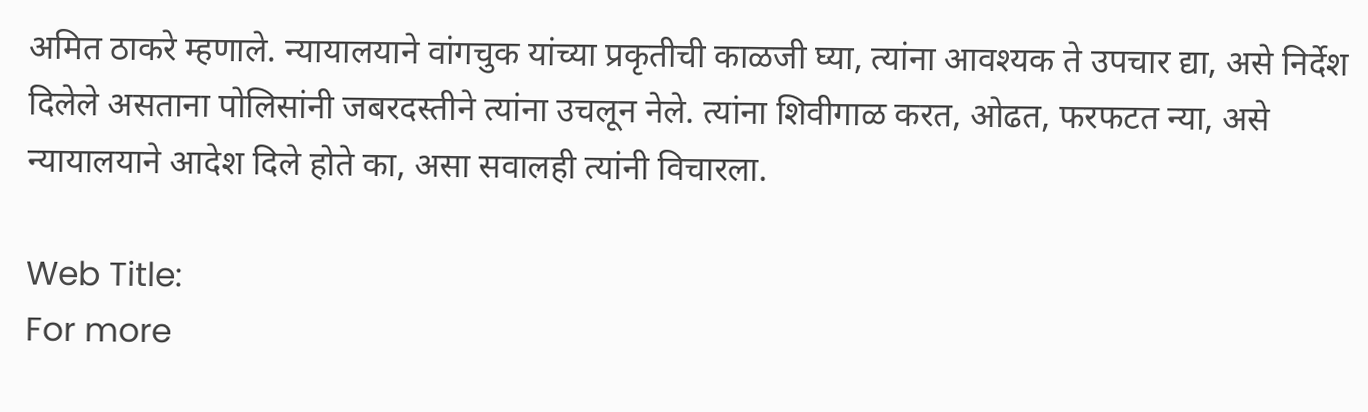अमित ठाकरे म्हणाले. न्यायालयाने वांगचुक यांच्या प्रकृतीची काळजी घ्या, त्यांना आवश्यक ते उपचार द्या, असे निर्देश दिलेले असताना पोलिसांनी जबरदस्तीने त्यांना उचलून नेले. त्यांना शिवीगाळ करत, ओढत, फरफटत न्या, असे न्यायालयाने आदेश दिले होते का, असा सवालही त्यांनी विचारला.

Web Title:
For more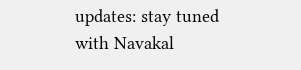updates: stay tuned with Navakal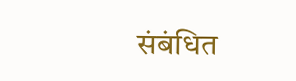संबंधित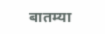बातम्या